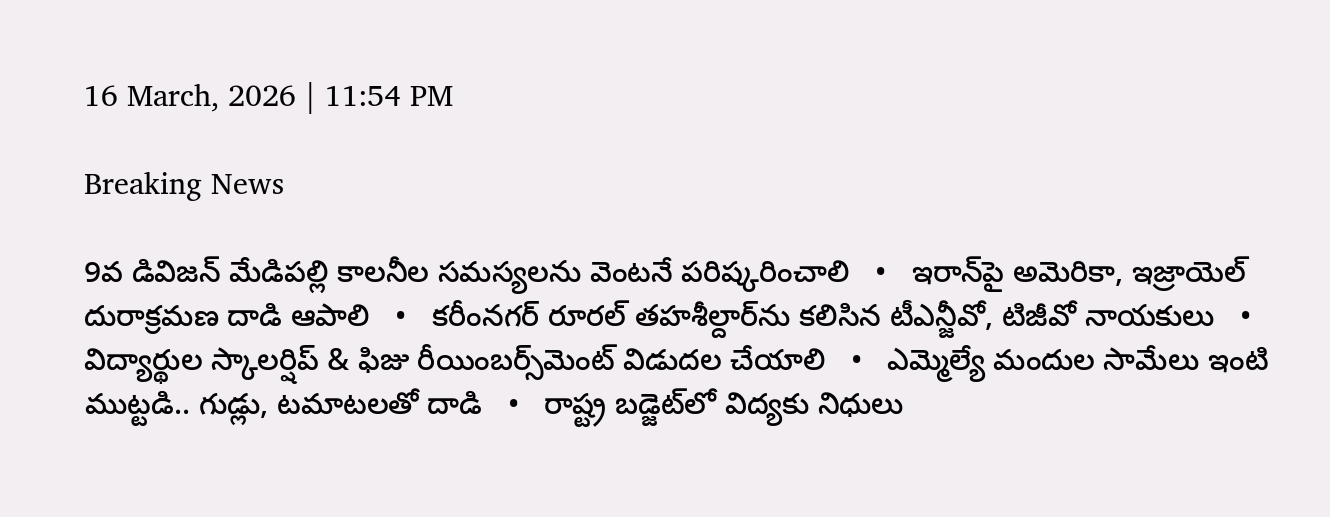16 March, 2026 | 11:54 PM

Breaking News

9వ డివిజన్ మేడిపల్లి కాలనీల సమస్యలను వెంటనే పరిష్కరించాలి   •   ఇరాన్‌పై అమెరికా, ఇజ్రాయెల్ దురాక్రమణ దాడి ఆపాలి   •   కరీంనగర్ రూరల్ తహశీల్దార్‌ను కలిసిన టీఎన్జీవో, టిజీవో నాయకులు   •   విద్యార్థుల స్కాలర్షిప్ & ఫిజు రీయింబర్స్‌మెంట్ విడుదల చేయాలి   •   ఎమ్మెల్యే మందుల సామేలు ఇంటి ముట్టడి.. గుడ్లు, టమాటలతో దాడి   •   రాష్ట్ర బడ్జెట్‌లో విద్యకు నిధులు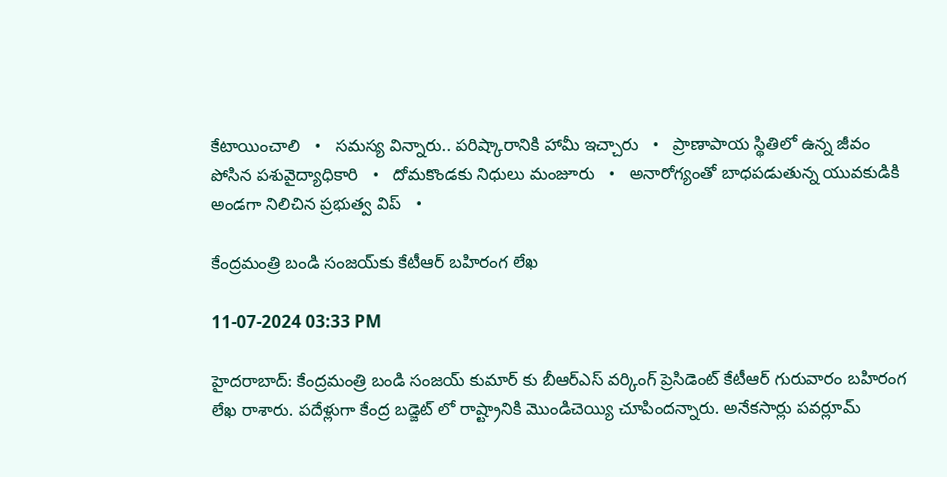కేటాయించాలి   •   సమస్య విన్నారు.. పరిష్కారానికి హామీ ఇచ్చారు   •   ప్రాణాపాయ స్థితిలో ఉన్న జీవం పోసిన పశువైద్యాధికారి   •   దోమకొండకు నిధులు మంజూరు   •   అనారోగ్యంతో బాధపడుతున్న యువకుడికి అండగా నిలిచిన ప్రభుత్వ విప్   •

కేంద్రమంత్రి బండి సంజయ్‌కు కేటీఆర్‌ బహిరంగ లేఖ

11-07-2024 03:33 PM

హైదరాబాద్: కేంద్రమంత్రి బండి సంజయ్ కుమార్ కు బీఆర్ఎస్ వర్కింగ్ ప్రెసిడెంట్ కేటీఆర్ గురువారం బహిరంగ లేఖ రాశారు. పదేళ్లుగా కేంద్ర బడ్జెట్ లో రాష్ట్రానికి మొండిచెయ్యి చూపిందన్నారు. అనేకసార్లు పవర్లూమ్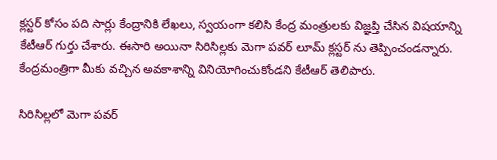క్లస్టర్ కోసం పది సార్లు కేంద్రానికి లేఖలు, స్వయంగా కలిసి కేంద్ర మంత్రులకు విజ్ఞప్తి చేసిన విషయాన్ని కేటీఆర్ గుర్తు చేశారు. ఈసారి అయినా సిరిసిల్లకు మెగా పవర్ లూమ్ క్లస్టర్ ను తెప్పించండన్నారు. కేంద్రమంత్రిగా మీకు వచ్చిన అవకాశాన్ని వినియోగించుకోండని కేటీఆర్ తెలిపారు.

సిరిసిల్లలో మెగా పవర్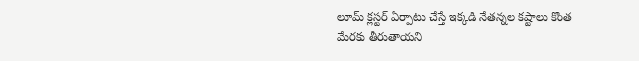లూమ్ క్లస్టర్ ఏర్పాటు చేస్తే ఇక్కడి నేతన్నల కష్టాలు కొంత మేరకు తీరుతాయని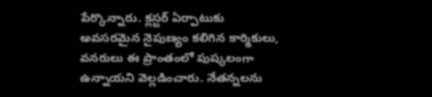పేర్కొన్నారు. క్లస్టర్ ఏర్పాటుకు అవసరమైన నైపుణ్యం కలిగిన కార్మికులు, వనరులు ఈ ప్రాంతంలో పుష్కలంగా ఉన్నాయని వెల్లడించారు. నేతన్నలను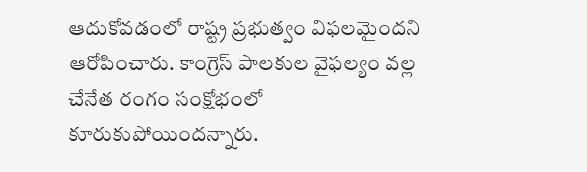ఆదుకోవడంలో రాష్ట్ర ప్రభుత్వం విఫలమైందని ఆరోపించారు. కాంగ్రెస్ పాలకుల వైఫల్యం వల్ల చేనేత రంగం సంక్షోభంలో కూరుకుపోయిందన్నారు.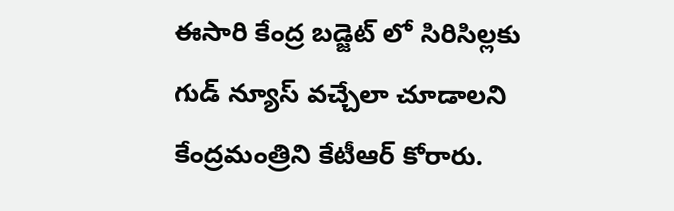ఈసారి కేంద్ర బడ్జెట్ లో సిరిసిల్లకు గుడ్ న్యూస్ వచ్చేలా చూడాలని కేంద్రమంత్రిని కేటీఆర్ కోరారు.